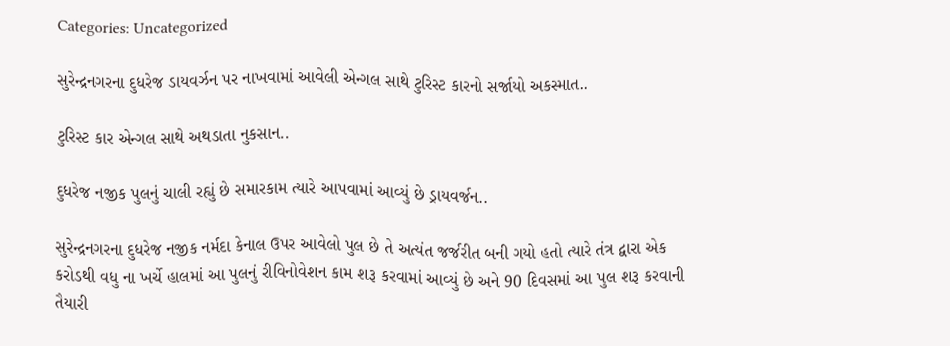Categories: Uncategorized

સુરેન્દ્રનગરના દુધરેજ ડાયવર્ઝન પર નાખવામાં આવેલી એન્ગલ સાથે ટુરિસ્ટ કારનો સર્જાયો અકસ્માત..

ટુરિસ્ટ કાર એન્ગલ સાથે અથડાતા નુકસાન..

દુધરેજ નજીક પુલનું ચાલી રહ્યું છે સમારકામ ત્યારે આપવામાં આવ્યું છે ડ્રાયવર્જન..

સુરેન્દ્રનગરના દુધરેજ નજીક નર્મદા કેનાલ ઉપર આવેલો પુલ છે તે અત્યંત જર્જરીત બની ગયો હતો ત્યારે તંત્ર દ્વારા એક કરોડથી વધુ ના ખર્ચે હાલમાં આ પુલનું રીવિનોવેશન કામ શરૂ કરવામાં આવ્યું છે અને 90 દિવસમાં આ પુલ શરૂ કરવાની તૈયારી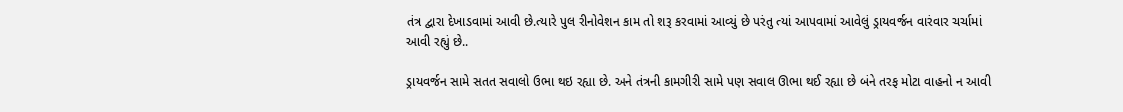તંત્ર દ્વારા દેખાડવામાં આવી છે.ત્યારે પુલ રીનોવેશન કામ તો શરૂ કરવામાં આવ્યું છે પરંતુ ત્યાં આપવામાં આવેલું ડ્રાયવર્જન વારંવાર ચર્ચામાં આવી રહ્યું છે..

ડ્રાયવર્જન સામે સતત સવાલો ઉભા થઇ રહ્યા છે. અને તંત્રની કામગીરી સામે પણ સવાલ ઊભા થઈ રહ્યા છે બંને તરફ મોટા વાહનો ન આવી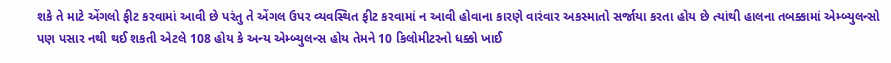શકે તે માટે એંગલો ફીટ કરવામાં આવી છે પરંતુ તે એંગલ ઉપર વ્યવસ્થિત ફીટ કરવામાં ન આવી હોવાના કારણે વારંવાર અકસ્માતો સર્જાયા કરતા હોય છે ત્યાંથી હાલના તબક્કામાં એમ્બ્યુલન્સો પણ પસાર નથી થઈ શકતી એટલે 108 હોય કે અન્ય એમ્બ્યુલન્સ હોય તેમને 10 કિલોમીટરનો ધક્કો ખાઈ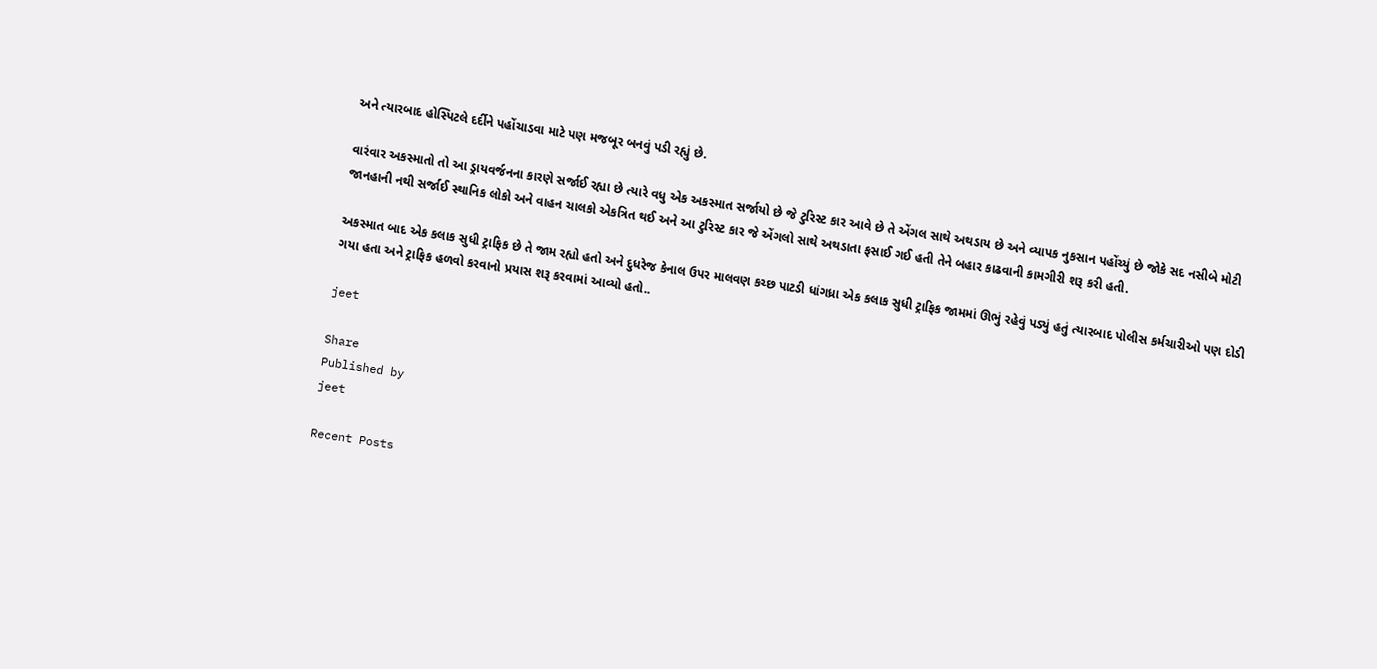અને ત્યારબાદ હોસ્પિટલે દર્દીને પહોંચાડવા માટે પણ મજબૂર બનવું પડી રહ્યું છે.

વારંવાર અકસ્માતો તો આ ડ્રાયવર્જનના કારણે સર્જાઈ રહ્યા છે ત્યારે વધુ એક અકસ્માત સર્જાયો છે જે ટુરિસ્ટ કાર આવે છે તે એંગલ સાથે અથડાય છે અને વ્યાપક નુકસાન પહોંચ્યું છે જોકે સદ નસીબે મોટી જાનહાની નથી સર્જાઈ સ્થાનિક લોકો અને વાહન ચાલકો એકત્રિત થઈ અને આ ટુરિસ્ટ કાર જે એંગલો સાથે અથડાતા ફસાઈ ગઈ હતી તેને બહાર કાઢવાની કામગીરી શરૂ કરી હતી.

અકસ્માત બાદ એક કલાક સુધી ટ્રાફિક છે તે જામ રહ્યો હતો અને દુધરેજ કેનાલ ઉપર માલવણ કચ્છ પાટડી ધાંગધ્રા એક કલાક સુધી ટ્રાફિક જામમાં ઊભું રહેવું પડ્યું હતું ત્યારબાદ પોલીસ કર્મચારીઓ પણ દોડી ગયા હતા અને ટ્રાફિક હળવો કરવાનો પ્રયાસ શરૂ કરવામાં આવ્યો હતો..

jeet

Share
Published by
jeet

Recent Posts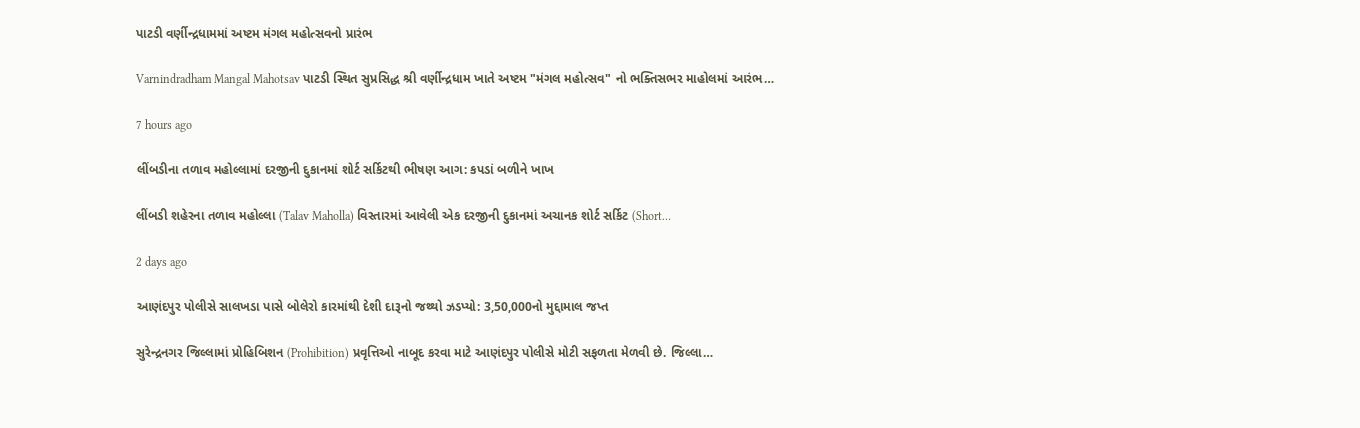પાટડી વર્ણીન્દ્રધામમાં અષ્ટમ મંગલ મહોત્સવનો પ્રારંભ

Varnindradham Mangal Mahotsav પાટડી સ્થિત સુપ્રસિદ્ધ શ્રી વર્ણીન્દ્રધામ ખાતે અષ્ટમ "મંગલ મહોત્સવ" નો ભક્તિસભર માહોલમાં આરંભ…

7 hours ago

લીંબડીના તળાવ મહોલ્લામાં દરજીની દુકાનમાં શોર્ટ સર્કિટથી ભીષણ આગ: કપડાં બળીને ખાખ

લીંબડી શહેરના તળાવ મહોલ્લા (Talav Maholla) વિસ્તારમાં આવેલી એક દરજીની દુકાનમાં અચાનક શોર્ટ સર્કિટ (Short…

2 days ago

આણંદપુર પોલીસે સાલખડા પાસે બોલેરો કારમાંથી દેશી દારૂનો જથ્થો ઝડપ્યો: 3,50,000નો મુદ્દામાલ જપ્ત

સુરેન્દ્રનગર જિલ્લામાં પ્રોહિબિશન (Prohibition) પ્રવૃત્તિઓ નાબૂદ કરવા માટે આણંદપુર પોલીસે મોટી સફળતા મેળવી છે. જિલ્લા…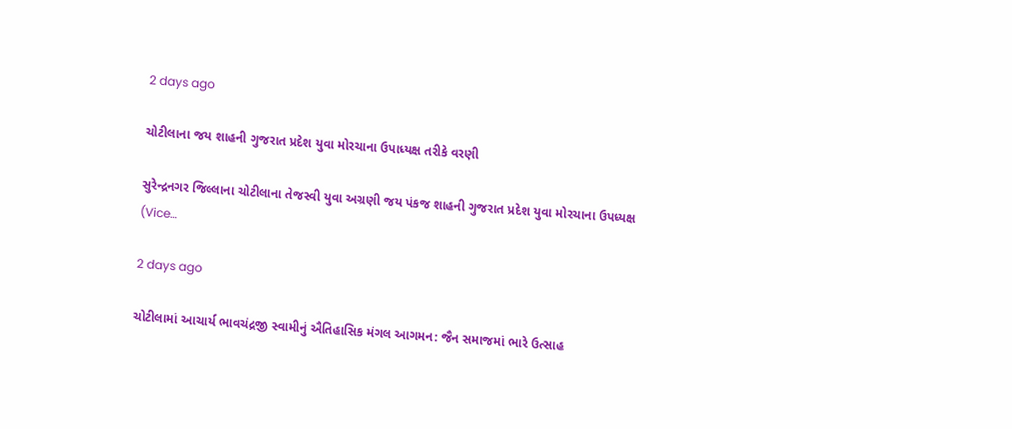2 days ago

ચોટીલાના જય શાહની ગુજરાત પ્રદેશ યુવા મોરચાના ઉપાધ્યક્ષ તરીકે વરણી

સુરેન્દ્રનગર જિલ્લાના ચોટીલાના તેજસ્વી યુવા અગ્રણી જય પંકજ શાહની ગુજરાત પ્રદેશ યુવા મોરચાના ઉપધ્યક્ષ (Vice…

2 days ago

ચોટીલામાં આચાર્ય ભાવચંદ્રજી સ્વામીનું ઐતિહાસિક મંગલ આગમન: જૈન સમાજમાં ભારે ઉત્સાહ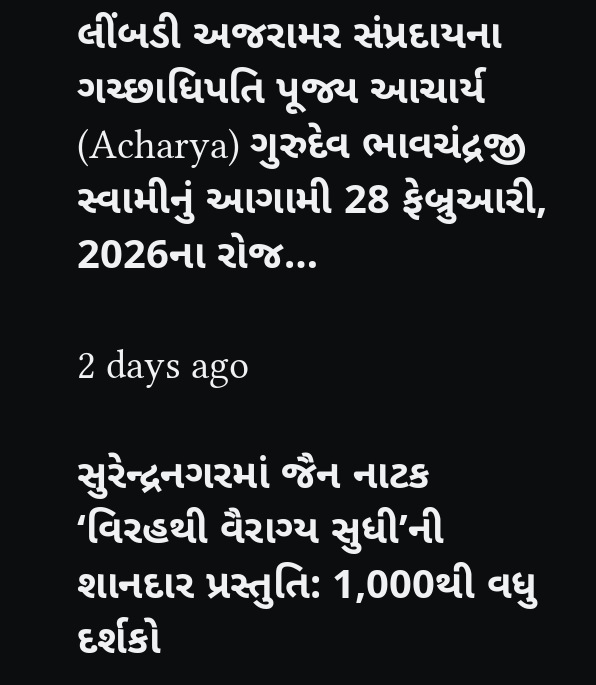લીંબડી અજરામર સંપ્રદાયના ગચ્છાધિપતિ પૂજ્ય આચાર્ય (Acharya) ગુરુદેવ ભાવચંદ્રજી સ્વામીનું આગામી 28 ફેબ્રુઆરી, 2026ના રોજ…

2 days ago

સુરેન્દ્રનગરમાં જૈન નાટક ‘વિરહથી વૈરાગ્ય સુધી’ની શાનદાર પ્રસ્તુતિ: 1,000થી વધુ દર્શકો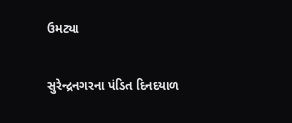ઉમટ્યા

સુરેન્દ્રનગરના પંડિત દિનદયાળ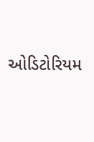ઓડિટોરિયમ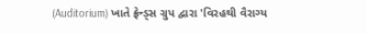(Auditorium) ખાતે ફ્રેન્ડ્સ ગ્રુપ દ્વારા 'વિરહથી વૈરાગ્ય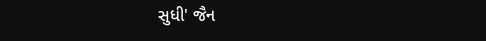સુધી' જૈન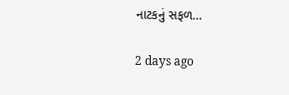નાટકનું સફળ…

2 days ago